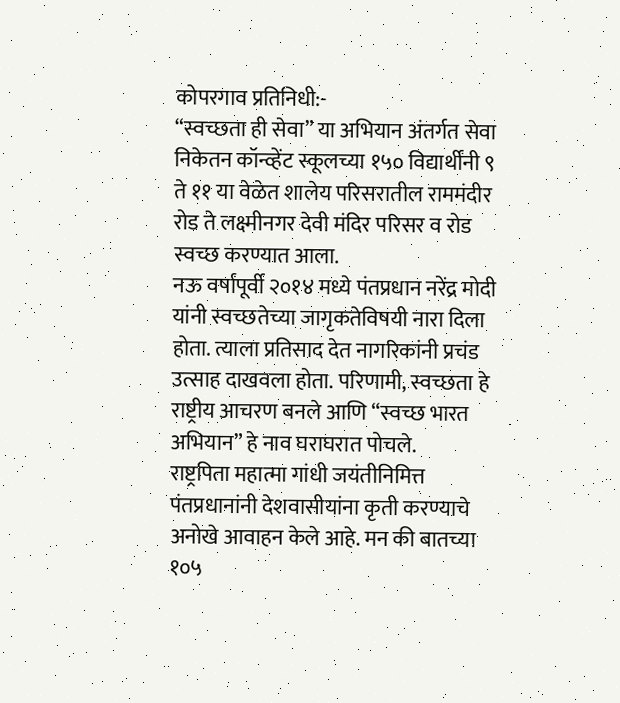कोपरगाव प्रतिनिधी:-
“स्वच्छता ही सेवा” या अभियान अंतर्गत सेवा निकेतन कॉन्व्हेंट स्कूलच्या १५० विद्यार्थींनी ९ ते ११ या वेळेत शालेय परिसरातील राममंदीर रोड ते लक्ष्मीनगर देवी मंदिर परिसर व रोड स्वच्छ करण्यात आला.
नऊ वर्षांपूर्वी २०१४ मध्ये पंतप्रधान नरेंद्र मोदी यांनी स्वच्छतेच्या जागृकतेविषयी नारा दिला होता. त्याला प्रतिसाद देत नागरिकांनी प्रचंड उत्साह दाखवला होता. परिणामी, स्वच्छता हे राष्ट्रीय आचरण बनले आणि “स्वच्छ भारत अभियान” हे नाव घराघरात पोचले.
राष्ट्रपिता महात्मा गांधी जयंतीनिमित्त पंतप्रधानांनी देशवासीयांना कृती करण्याचे अनोखे आवाहन केले आहे. मन की बातच्या १०५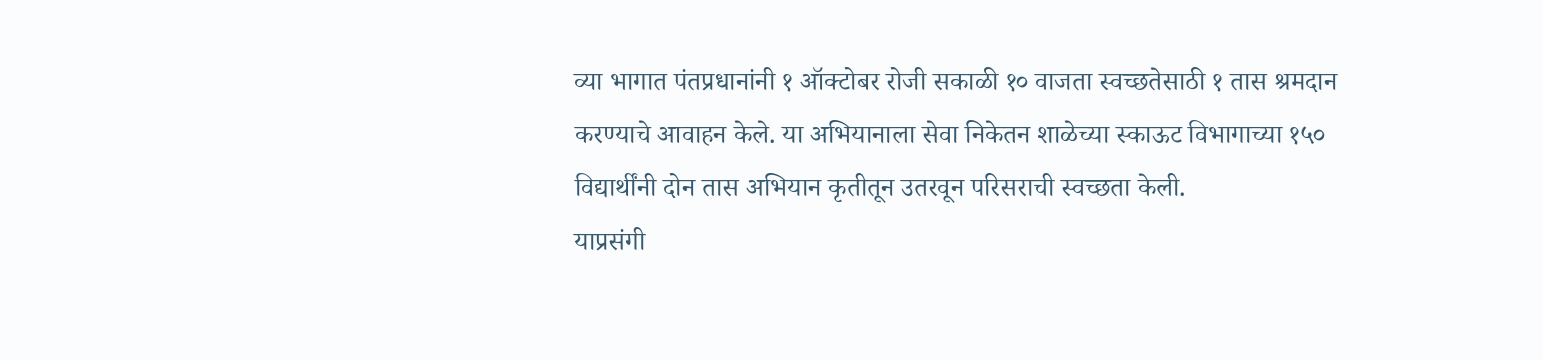व्या भागात पंतप्रधानांनी १ ऑक्टोबर रोजी सकाळी १० वाजता स्वच्छतेसाठी १ तास श्रमदान करण्याचे आवाहन केले. या अभियानाला सेवा निकेतन शाळेच्या स्काऊट विभागाच्या १५० विद्यार्थींनी दोन तास अभियान कृतीतून उतरवून परिसराची स्वच्छता केली.
याप्रसंगी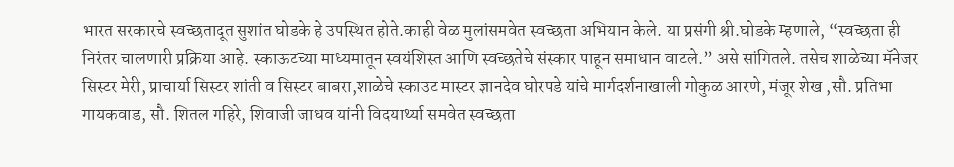भारत सरकारचे स्वच्छतादूत सुशांत घोडके हे उपस्थित होते.काही वेळ मुलांसमवेत स्वच्छता अभियान केले. या प्रसंगी श्री.घोडके म्हणाले, “स्वच्छता ही निरंतर चालणारी प्रक्रिया आहे. स्काऊटच्या माध्यमातून स्वयंशिस्त आणि स्वच्छतेचे संस्कार पाहून समाधान वाटले.” असे सांगितले. तसेच शाळेच्या मॅनेजर सिस्टर मेरी, प्राचार्या सिस्टर शांती व सिस्टर बाबरा,शाळेचे स्काउट मास्टर ज्ञानदेव घोरपडे यांचे मार्गदर्शनाखाली गोकुळ आरणे, मंजूर शेख ,सौ. प्रतिभा गायकवाड, सौ. शितल गहिरे, शिवाजी जाधव यांनी विदयार्थ्या समवेत स्वच्छता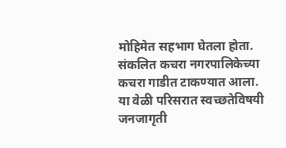मोहिमेत सहभाग घेतला होता. संकलित कचरा नगरपालिकेच्या कचरा गाडीत टाकण्यात आला. या वेळी परिसरात स्वच्छतेविषयी जनजागृती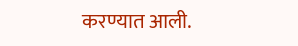करण्यात आली.